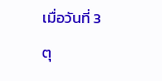เมื่อวันที่ 3 ตุ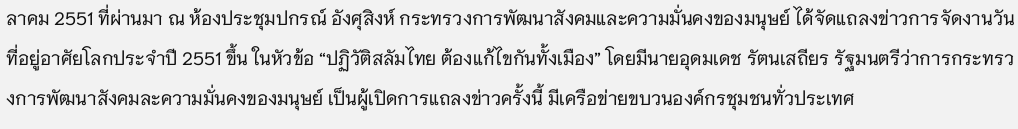ลาคม 2551 ที่ผ่านมา ณ ห้องประชุมปกรณ์ อังศุสิงห์ กระทรวงการพัฒนาสังคมและความมั่นคงของมนุษย์ ได้จัดแถลงข่าวการจัดงานวันที่อยู่อาศัยโลกประจำปี 2551 ขึ้น ในหัวข้อ “ปฏิวัติสลัมไทย ต้องแก้ไขกันทั้งเมือง” โดยมีนายอุดมเดช รัตนเสถียร รัฐมนตรีว่าการกระทรวงการพัฒนาสังคมละความมั่นคงของมนุษย์ เป็นผู้เปิดการแถลงข่าวครั้งนี้ มีเครือข่ายขบวนองค์กรชุมชนทั่วประเทศ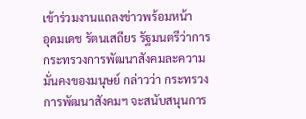เข้าร่วมงานแถลงข่าวพร้อมหน้า
อุดมเดช รัตนเสถียร รัฐมนตรีว่าการกระทรวงการพัฒนาสังคมละความมั่นคงของมนุษย์ กล่าวว่า กระทรวงการพัฒนาสังคมฯ จะสนับสนุนการ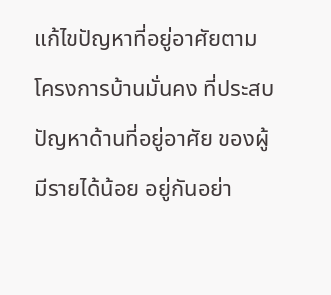แก้ไขปัญหาที่อยู่อาศัยตามโครงการบ้านมั่นคง ที่ประสบปัญหาด้านที่อยู่อาศัย ของผู้มีรายได้น้อย อยู่กันอย่า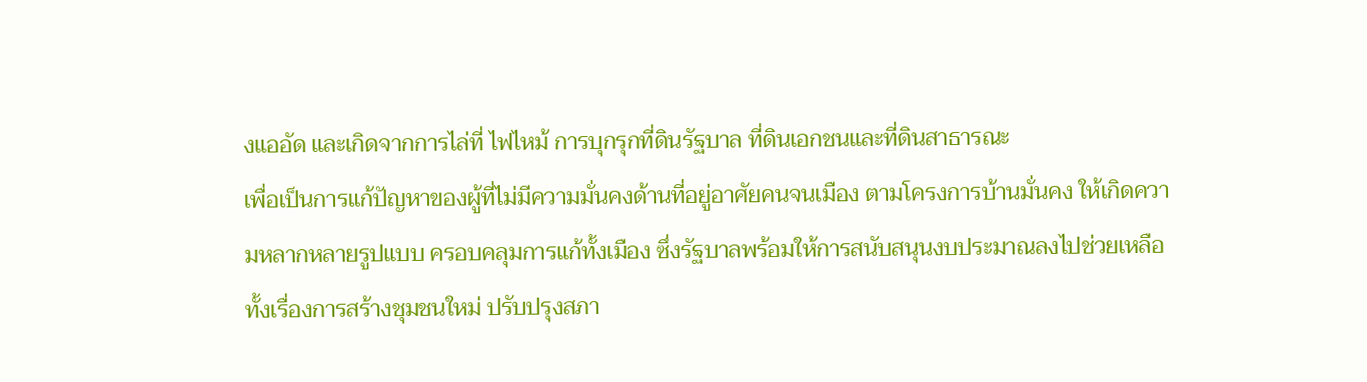งแออัด และเกิดจากการไล่ที่ ไฟไหม้ การบุกรุกที่ดินรัฐบาล ที่ดินเอกชนและที่ดินสาธารณะ
เพื่อเป็นการแก้ปัญหาของผู้ที่ไม่มีความมั่นคงด้านที่อยู่อาศัยคนจนเมือง ตามโครงการบ้านมั่นคง ให้เกิดความหลากหลายรูปแบบ ครอบคลุมการแก้ทั้งเมือง ซึ่งรัฐบาลพร้อมให้การสนับสนุนงบประมาณลงไปช่วยเหลือทั้งเรื่องการสร้างชุมชนใหม่ ปรับปรุงสภา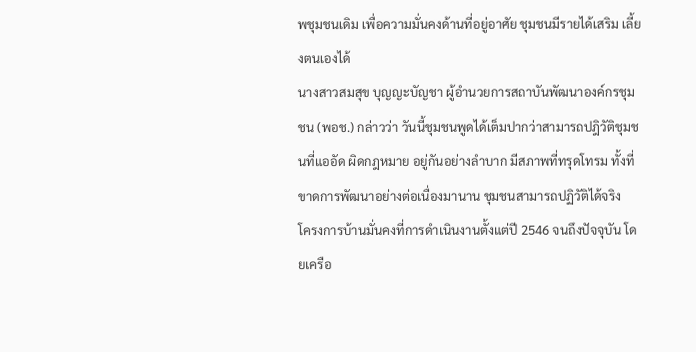พชุมชนเดิม เพื่อความมั่นคงด้านที่อยู่อาศัย ชุมชนมีรายได้เสริม เลี้ยงตนเองได้
นางสาวสมสุข บุญญะบัญชา ผู้อำนวยการสถาบันพัฒนาองค์กรชุมชน (พอช.) กล่าวว่า วันนี้ชุมชนพูดได้เต็มปากว่าสามารถปฎิวัติชุมชนที่แออัด ผิดกฎหมาย อยู่กันอย่างลำบาก มีสภาพที่ทรุดโทรม ทั้งที่ขาดการพัฒนาอย่างต่อเนื่องมานาน ชุมชนสามารถปฏิวัติได้จริง
โครงการบ้านมั่นคงที่การดำเนินงานตั้งแต่ปี 2546 จนถึงปัจจุบัน โดยเครือ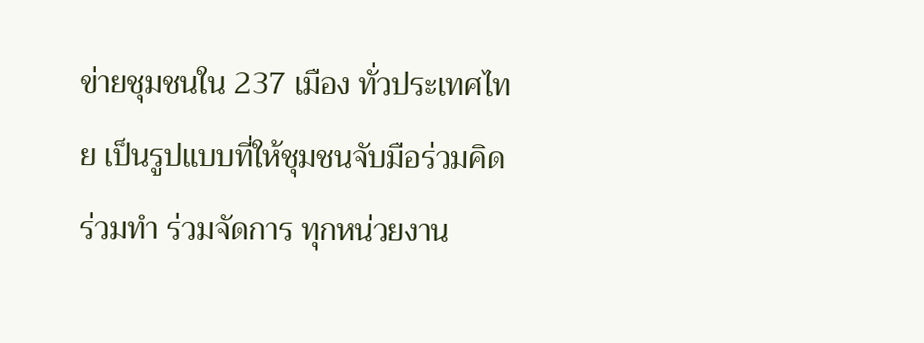ข่ายชุมชนใน 237 เมือง ทั่วประเทศไทย เป็นรูปแบบที่ให้ชุมชนจับมือร่วมคิด ร่วมทำ ร่วมจัดการ ทุกหน่วยงาน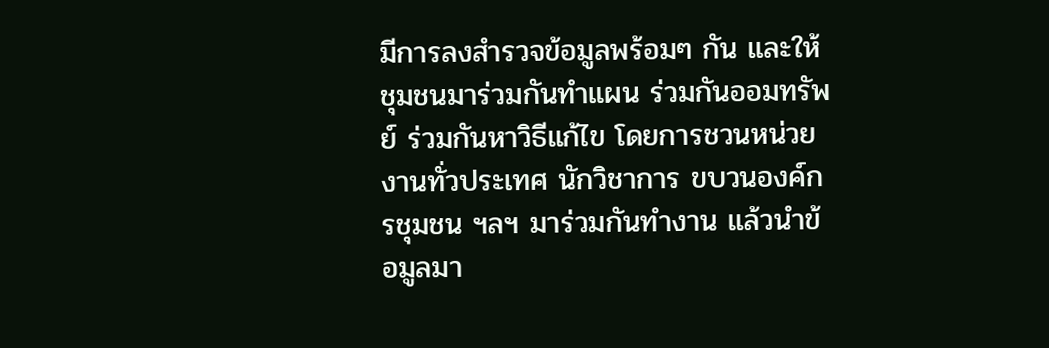มีการลงสำรวจข้อมูลพร้อมๆ กัน และให้ชุมชนมาร่วมกันทำแผน ร่วมกันออมทรัพย์ ร่วมกันหาวิธีแก้ไข โดยการชวนหน่วยงานทั่วประเทศ นักวิชาการ ขบวนองค์กรชุมชน ฯลฯ มาร่วมกันทำงาน แล้วนำข้อมูลมา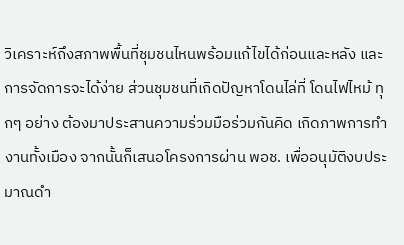วิเคราะห์ถึงสภาพพื้นที่ชุมชนไหนพร้อมแก้ไขได้ก่อนและหลัง และการจัดการจะได้ง่าย ส่วนชุมชนที่เกิดปัญหาโดนไล่ที่ โดนไฟไหม้ ทุกๆ อย่าง ต้องมาประสานความร่วมมือร่วมกันคิด เกิดภาพการทำงานทั้งเมือง จากนั้นก็เสนอโครงการผ่าน พอช. เพื่ออนุมัติงบประมาณดำ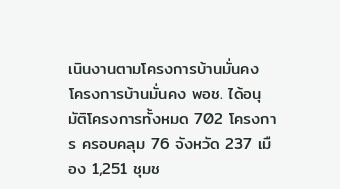เนินงานตามโครงการบ้านมั่นคง
โครงการบ้านมั่นคง พอช. ได้อนุมัติโครงการทั้งหมด 702 โครงการ ครอบคลุม 76 จังหวัด 237 เมือง 1,251 ชุมช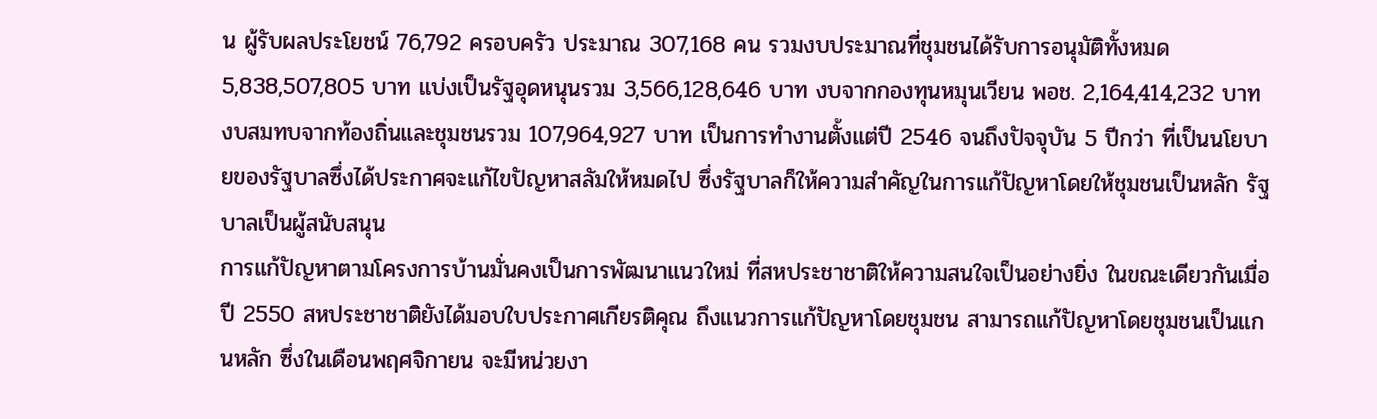น ผู้รับผลประโยชน์ 76,792 ครอบครัว ประมาณ 307,168 คน รวมงบประมาณที่ชุมชนได้รับการอนุมัติทั้งหมด 5,838,507,805 บาท แบ่งเป็นรัฐอุดหนุนรวม 3,566,128,646 บาท งบจากกองทุนหมุนเวียน พอช. 2,164,414,232 บาท งบสมทบจากท้องถิ่นและชุมชนรวม 107,964,927 บาท เป็นการทำงานตั้งแต่ปี 2546 จนถึงปัจจุบัน 5 ปีกว่า ที่เป็นนโยบายของรัฐบาลซึ่งได้ประกาศจะแก้ไขปัญหาสลัมให้หมดไป ซึ่งรัฐบาลก็ให้ความสำคัญในการแก้ปัญหาโดยให้ชุมชนเป็นหลัก รัฐบาลเป็นผู้สนับสนุน
การแก้ปัญหาตามโครงการบ้านมั่นคงเป็นการพัฒนาแนวใหม่ ที่สหประชาชาติให้ความสนใจเป็นอย่างยิ่ง ในขณะเดียวกันเมื่อปี 2550 สหประชาชาติยังได้มอบใบประกาศเกียรติคุณ ถึงแนวการแก้ปัญหาโดยชุมชน สามารถแก้ปัญหาโดยชุมชนเป็นแกนหลัก ซึ่งในเดือนพฤศจิกายน จะมีหน่วยงา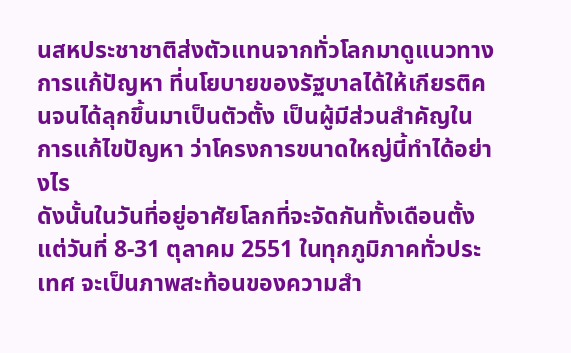นสหประชาชาติส่งตัวแทนจากทั่วโลกมาดูแนวทางการแก้ปัญหา ที่นโยบายของรัฐบาลได้ให้เกียรติคนจนได้ลุกขึ้นมาเป็นตัวตั้ง เป็นผู้มีส่วนสำคัญในการแก้ไขปัญหา ว่าโครงการขนาดใหญ่นี้ทำได้อย่างไร
ดังนั้นในวันที่อยู่อาศัยโลกที่จะจัดกันทั้งเดือนตั้งแต่วันที่ 8-31 ตุลาคม 2551 ในทุกภูมิภาคทั่วประเทศ จะเป็นภาพสะท้อนของความสำ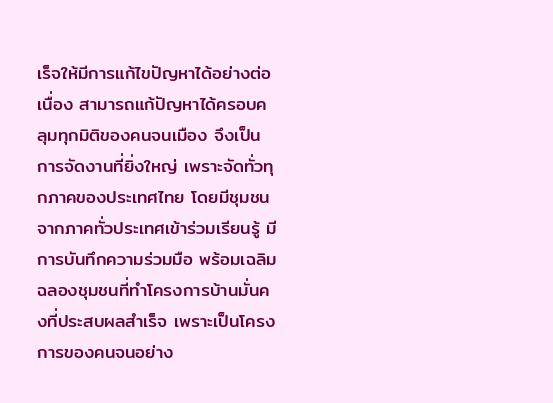เร็จให้มีการแก้ไขปัญหาได้อย่างต่อเนื่อง สามารถแก้ปัญหาได้ครอบคลุมทุกมิติของคนจนเมือง จึงเป็นการจัดงานที่ยิ่งใหญ่ เพราะจัดทั่วทุกภาคของประเทศไทย โดยมีชุมชนจากภาคทั่วประเทศเข้าร่วมเรียนรู้ มีการบันทึกความร่วมมือ พร้อมเฉลิมฉลองชุมชนที่ทำโครงการบ้านมั่นคงที่ประสบผลสำเร็จ เพราะเป็นโครงการของคนจนอย่าง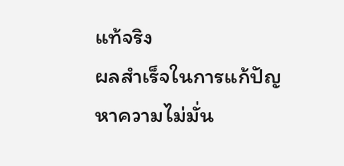แท้จริง
ผลสำเร็จในการแก้ปัญหาความไม่มั่น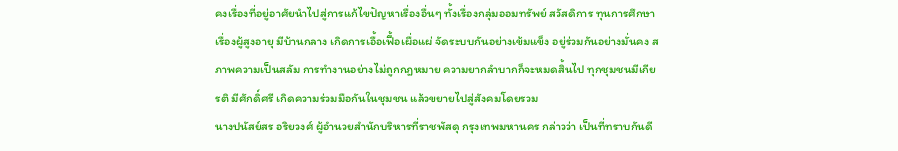คงเรื่องที่อยู่อาศัยนำไปสู่การแก้ไขปัญหาเรื่องอื่นๆ ทั้งเรื่องกลุ่มออมทรัพย์ สวัสดิการ ทุนการศึกษา เรื่องผู้สูงอายุ มีบ้านกลาง เกิดการเอื้อเฟื้อเผื่อแผ่ จัดระบบกันอย่างเข้มแข็ง อยู่ร่วมกันอย่างมั่นคง สภาพความเป็นสลัม การทำงานอย่างไม่ถูกกฎหมาย ความยากลำบากก็จะหมดสิ้นไป ทุกชุมชนมีเกียรติ มีศักดิ์ศรี เกิดความร่วมมือกันในชุมชน แล้วขยายไปสู่สังคมโดยรวม
นางปนัสย์สร อริยวงศ์ ผู้อำนวยสำนักบริหารที่ราชพัสดุ กรุงเทพมหานคร กล่าวว่า เป็นที่ทราบกันดี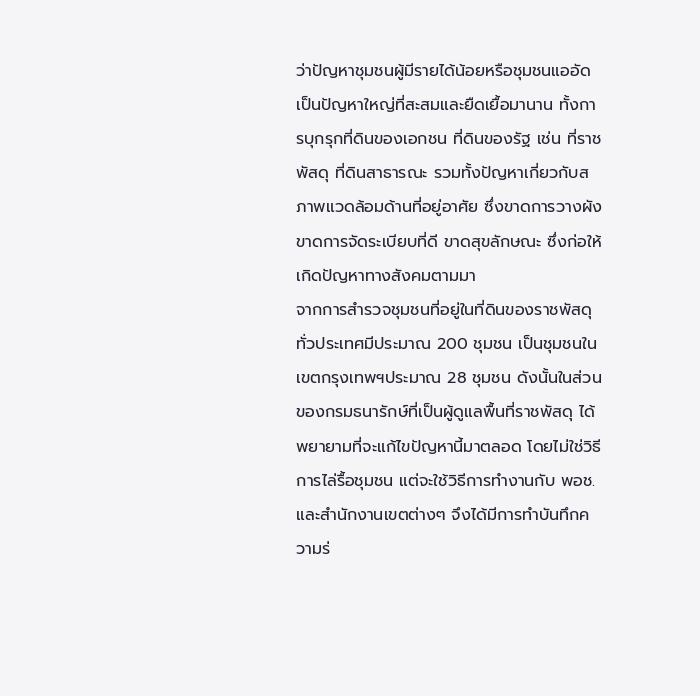ว่าปัญหาชุมชนผู้มีรายได้น้อยหรือชุมชนแออัด เป็นปัญหาใหญ่ที่สะสมและยืดเยื้อมานาน ทั้งการบุกรุกที่ดินของเอกชน ที่ดินของรัฐ เช่น ที่ราชพัสดุ ที่ดินสาธารณะ รวมทั้งปัญหาเกี่ยวกับสภาพแวดล้อมด้านที่อยู่อาศัย ซึ่งขาดการวางผัง ขาดการจัดระเบียบที่ดี ขาดสุขลักษณะ ซึ่งก่อให้เกิดปัญหาทางสังคมตามมา
จากการสำรวจชุมชนที่อยู่ในที่ดินของราชพัสดุทั่วประเทศมีประมาณ 200 ชุมชน เป็นชุมชนในเขตกรุงเทพฯประมาณ 28 ชุมชน ดังนั้นในส่วนของกรมธนารักษ์ที่เป็นผู้ดูแลพื้นที่ราชพัสดุ ได้พยายามที่จะแก้ไขปัญหานี้มาตลอด โดยไม่ใช่วิธีการไล่รื้อชุมชน แต่จะใช้วิธีการทำงานกับ พอช. และสำนักงานเขตต่างๆ จึงได้มีการทำบันทึกความร่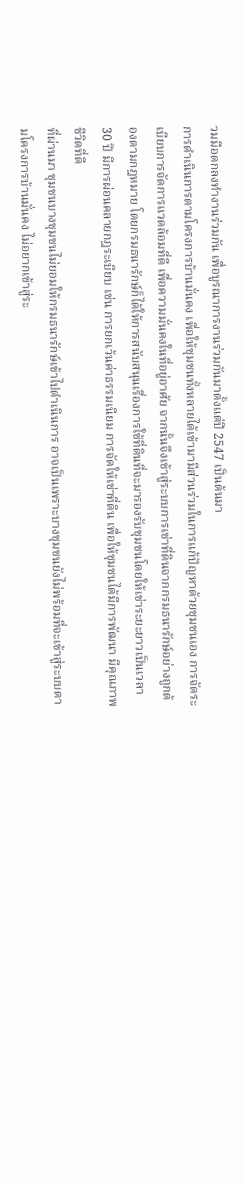วมมือตกลงทำงานร่วมกัน เพื่อบูรณาการงานร่วมกันมาตั้งแต่ปี 2547 เป็นต้นมา
การดำเนินการตามโครงการบ้านมั่นคง เพื่อให้ชุมชนทั้งหลายได้เข้ามามีส่วนร่วมในการแก้ปัญหาด้วยชุมชนเอง การจัดระเบียบการจัดการแวดล้อมที่ดี เพื่อความมั่นคงในที่อยู่อาศัย จากนั้นจึงเข้าสู่ระบบการเช่าที่ดินจากกรมธนารักษ์อย่างถูกต้องตามกฎหมาย โดยกรมธนารักษ์ก็ได้ให้การสนับสนุนเรื่องการใช้ที่ดินที่จะมารองรับชุมชนโดยให้เช่าระยะยาวเป็นเวลา 30 ปี มีการผ่อนคลายกฎระเบียบ เช่น การยกเว้นค่าธรรมเนียม การจัดให้เช่าที่ดิน เพื่อให้ชุมชนได้มีการพัฒนา มีคุณภาพชีวิตที่ดี
ที่ผ่านมา ชุมชนบางชุมชนไม่ยอมให้กรมธนารักษ์เข้าไปดำเนินการ อาจเป็นเพราะบางชุมชนยังไม่พร้อมที่จะเข้าสู่ระบบตามโครงการบ้านมั่นคง ไม่อยากเข้าสู่ระ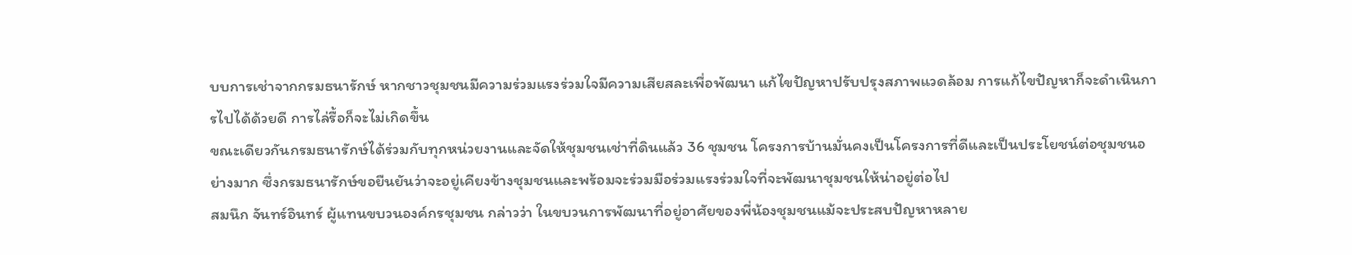บบการเช่าจากกรมธนารักษ์ หากชาวชุมชนมีความร่วมแรงร่วมใจมีความเสียสละเพื่อพัฒนา แก้ไขปัญหาปรับปรุงสภาพแวดล้อม การแก้ไขปัญหาก็จะดำเนินการไปได้ด้วยดี การไล่รื้อก็จะไม่เกิดขึ้น
ขณะเดียวกันกรมธนารักษ์ได้ร่วมกับทุกหน่วยงานและจัดให้ชุมชนเช่าที่ดินแล้ว 36 ชุมชน โครงการบ้านมั่นคงเป็นโครงการที่ดีและเป็นประโยชน์ต่อชุมชนอย่างมาก ซึ่งกรมธนารักษ์ขอยืนยันว่าจะอยู่เคียงข้างชุมชนและพร้อมจะร่วมมือร่วมแรงร่วมใจที่จะพัฒนาชุมชนให้น่าอยู่ต่อไป
สมนึก จันทร์อินทร์ ผู้แทนขบวนองค์กรชุมชน กล่าวว่า ในขบวนการพัฒนาที่อยู่อาศัยของพี่น้องชุมชนแม้จะประสบปัญหาหลาย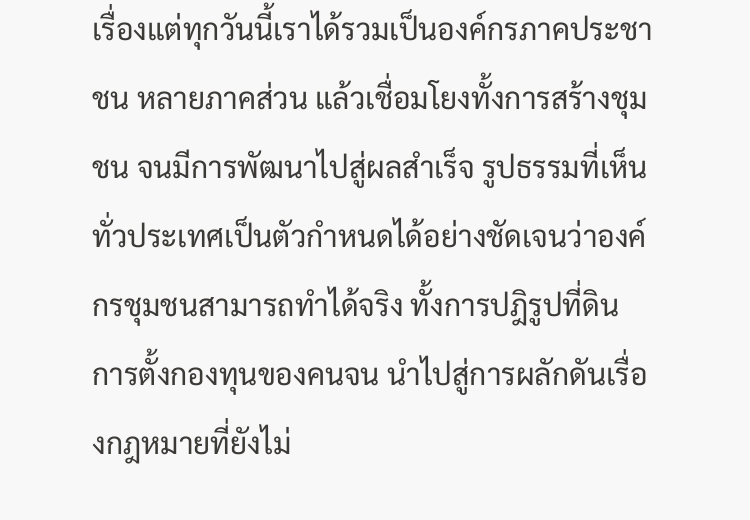เรื่องแต่ทุกวันนี้เราได้รวมเป็นองค์กรภาคประชาชน หลายภาคส่วน แล้วเชื่อมโยงทั้งการสร้างชุมชน จนมีการพัฒนาไปสู่ผลสำเร็จ รูปธรรมที่เห็นทั่วประเทศเป็นตัวกำหนดได้อย่างชัดเจนว่าองค์กรชุมชนสามารถทำได้จริง ทั้งการปฎิรูปที่ดิน การตั้งกองทุนของคนจน นำไปสู่การผลักดันเรื่องกฎหมายที่ยังไม่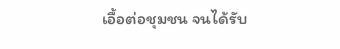เอื้อต่อชุมชน จนได้รับ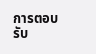การตอบรับ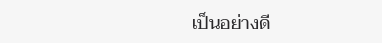เป็นอย่างดี